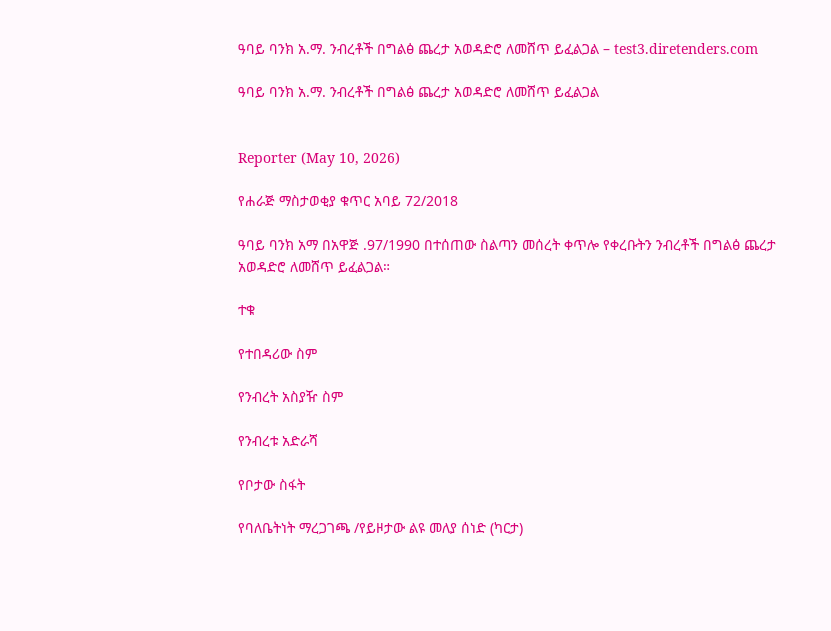ዓባይ ባንክ አ.ማ. ንብረቶች በግልፅ ጨረታ አወዳድሮ ለመሸጥ ይፈልጋል – test3.diretenders.com

ዓባይ ባንክ አ.ማ. ንብረቶች በግልፅ ጨረታ አወዳድሮ ለመሸጥ ይፈልጋል


Reporter (May 10, 2026)

የሐራጅ ማስታወቂያ ቁጥር አባይ 72/2018

ዓባይ ባንክ አማ በአዋጅ .97/1990 በተሰጠው ስልጣን መሰረት ቀጥሎ የቀረቡትን ንብረቶች በግልፅ ጨረታ አወዳድሮ ለመሸጥ ይፈልጋል።

ተቁ

የተበዳሪው ስም

የንብረት አስያዥ ስም

የንብረቱ አድራሻ

የቦታው ስፋት

የባለቤትነት ማረጋገጫ /የይዞታው ልዩ መለያ ሰነድ (ካርታ)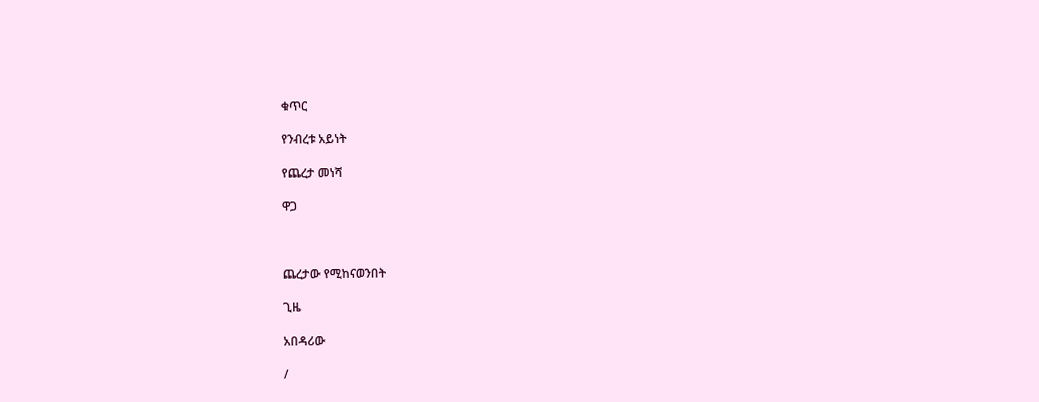ቁጥር

የንብረቱ አይነት

የጨረታ መነሻ

ዋጋ



ጨረታው የሚከናወንበት

ጊዜ

አበዳሪው

/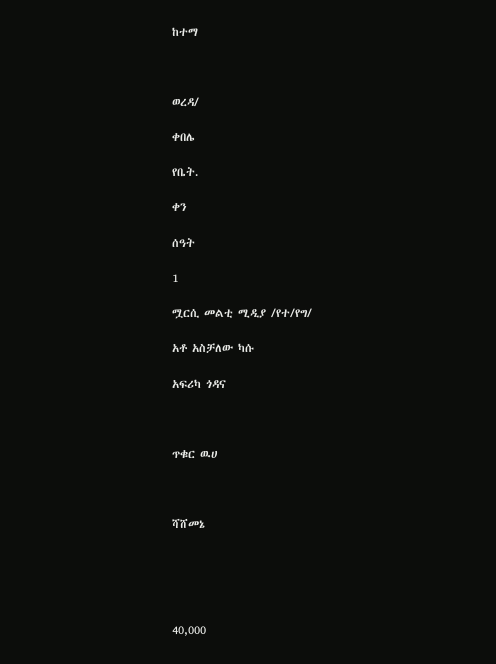ከተማ



ወረዳ/

ቀበሌ

የቤት.

ቀን

ሰዓት

1

ሟርሲ መልቲ ሚዲያ /የተ/የግ/

አቶ አስቻለው ካሱ

አፍሪካ ጎዳና



ጥቁር ዉሀ



ሻሸመኔ





40,000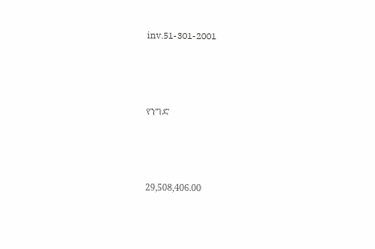inv.51-301-2001



የንግድ



29,508,406.00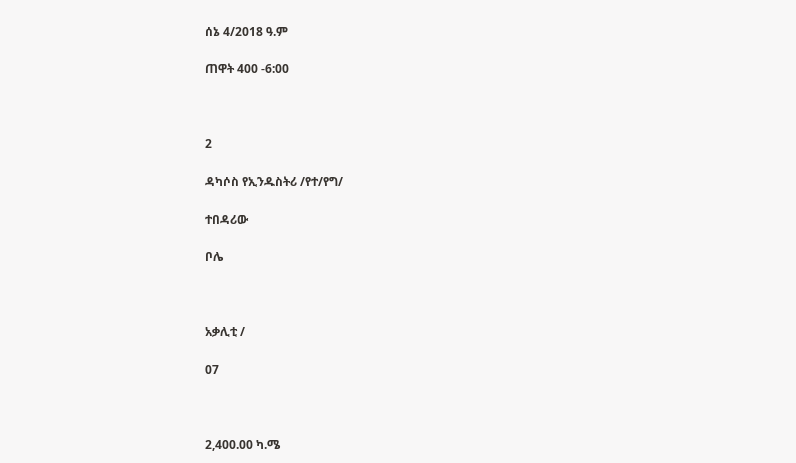ሰኔ 4/2018 ዓ.ም

ጠዋት 400 -6:00



2

ዳካሶስ የኢንዱስትሪ /የተ/የግ/

ተበዳሪው

ቦሌ



አቃሊቲ /

07



2,400.00 ካ.ሜ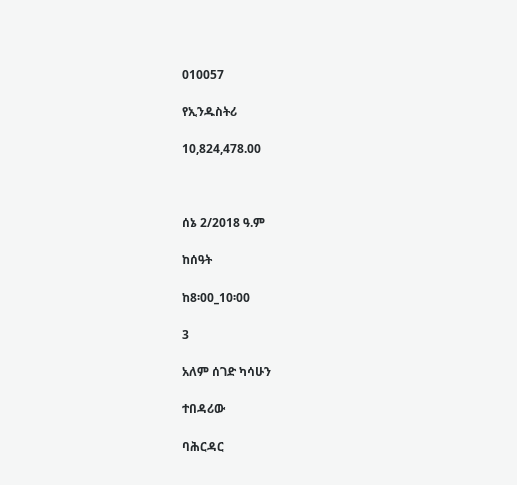010057

የኢንዱስትሪ

10,824,478.00



ሰኔ 2/2018 ዓ.ም

ከሰዓት

ከ8፡00_10፡00

3

አለም ሰገድ ካሳሁን

ተበዳሪው

ባሕርዳር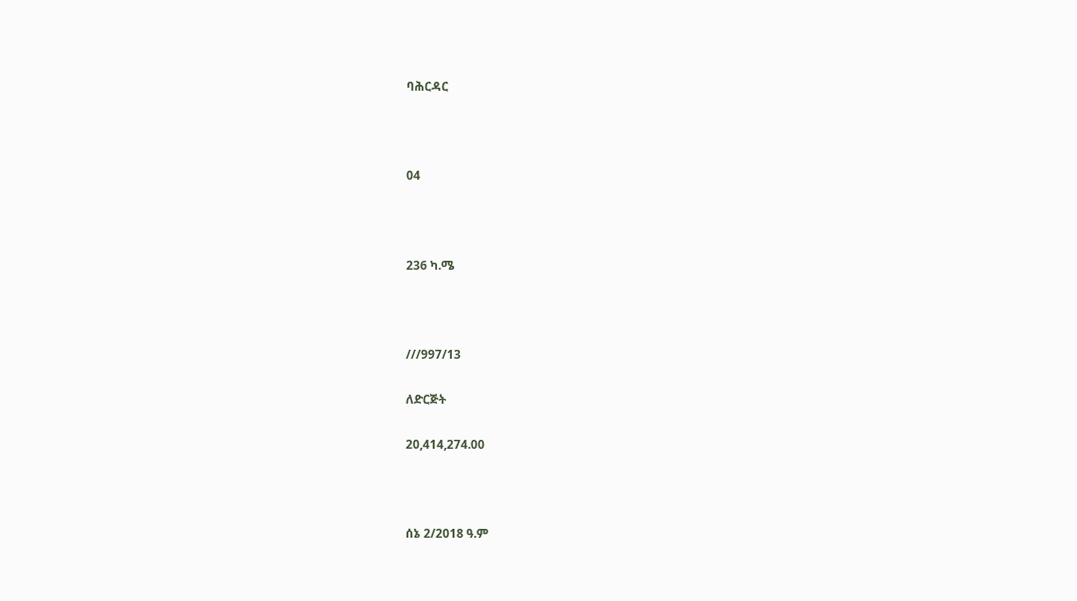ባሕርዳር



04



236 ካ.ሜ



///997/13

ለድርጅት

20,414,274.00



ሰኔ 2/2018 ዓ.ም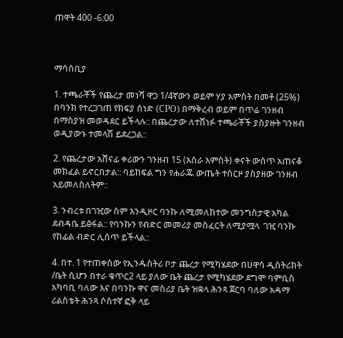ጠዋት 400 -6:00



ማሳሰቢያ

1. ተጫራቾች የጨረታ መነሻ ዋጋ 1/4ኛውን ወይም ሃያ አምስት በመቶ (25%) በባንክ የተረጋገጠ የክፍያ ሰነድ (CPO) በማቅረብ ወይም በጥሬ ገንዘብ በማስያዝ መወዳደር ይችላሉ:: በጨረታው ለተሸነፉ ተጫራቾች ያስያዙት ገንዘብ ወዲያውኑ ተመላሽ ይደረጋል::

2. የጨረታው አሸናፊ ቀሪውን ገንዘብ 15 (አስራ አምስት) ቀናት ውስጥ አጠናቆ መክፈል ይኖርበታል:: ባይከፍል ግን የሐራጁ ውጤት ተሰርዞ ያስያዘው ገንዘብ አይመለስለትም::

3. ንብረቱ በገዢው ስም እንዲዞር ባንኩ ለሚመለከተው መንግስታዊ አካል ደብዳቤ ይፅፋል:: የባንኩን የብድር መመሪያ መስፈርት ለሚያሟላ  ገዢ ባንኩ የከፊል ብድር ሊሰጥ ይችላል::

4. በተ. 1 የተጠቀሰው የኢንዱስትሪ ቦታ ጨረታ የሚካሄደው በሀዋሳ ዲስትሪክት /ቤት ሲሆን በተራ ቁጥር2 ላይ ያለው ቤት ጨረታ የሚካሄደው ደግሞ ባምቢስ አካባቢ ባለው እና በባንኩ ዋና መስሪያ ቤት ዝቋላ ሕንጻ ጀርባ ባለው አዳማ ሪልስቴት ሕንጻ ሶስተኛ ፎቅ ላይ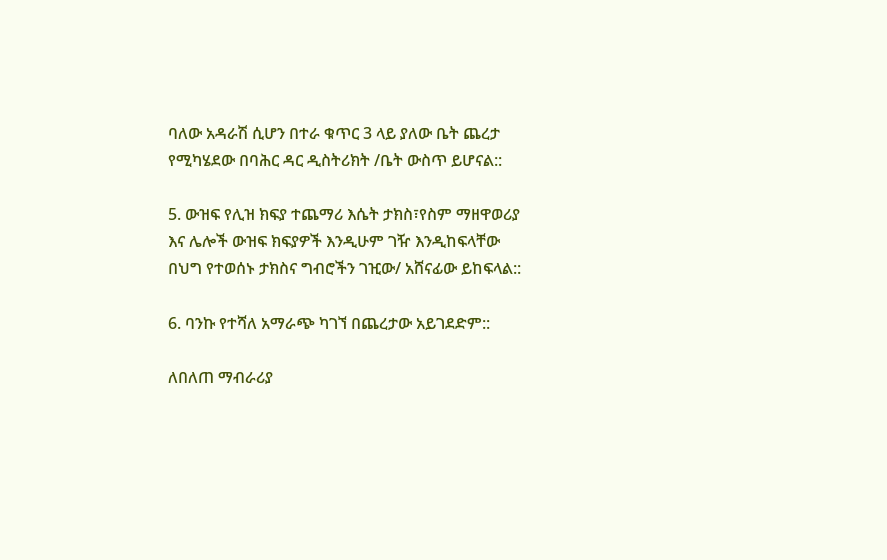ባለው አዳራሽ ሲሆን በተራ ቁጥር 3 ላይ ያለው ቤት ጨረታ የሚካሄደው በባሕር ዳር ዲስትሪክት /ቤት ውስጥ ይሆናል::

5. ውዝፍ የሊዝ ክፍያ ተጨማሪ እሴት ታክስ፣የስም ማዘዋወሪያ እና ሌሎች ውዝፍ ክፍያዎች እንዲሁም ገዥ እንዲከፍላቸው በህግ የተወሰኑ ታክስና ግብሮችን ገዢው/ አሸናፊው ይከፍላል::

6. ባንኩ የተሻለ አማራጭ ካገኘ በጨረታው አይገደድም::

ለበለጠ ማብራሪያ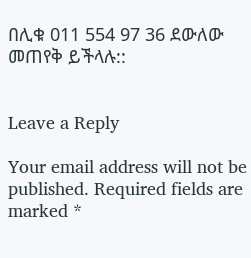በሊቁ 011 554 97 36 ደውለው መጠየቅ ይችላሉ::


Leave a Reply

Your email address will not be published. Required fields are marked *